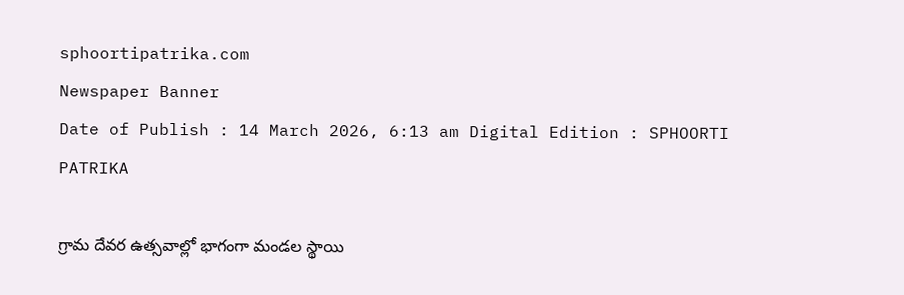sphoortipatrika.com
Newspaper Banner
Date of Publish : 14 March 2026, 6:13 am Digital Edition : SPHOORTI PATRIKA

గ్రామ దేవర ఉత్సవాల్లో భాగంగా మండల స్థాయి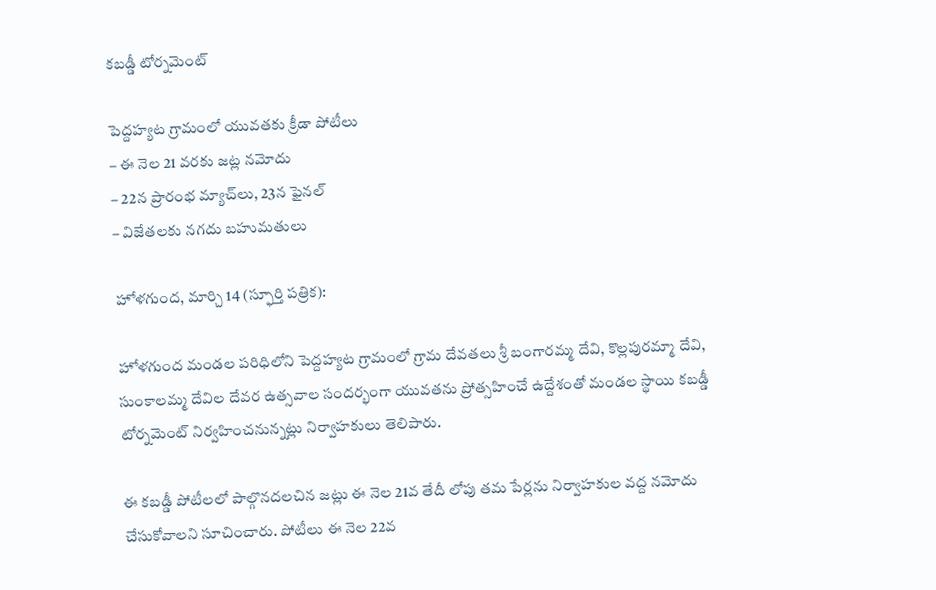కబడ్డీ టోర్నమెంట్

పెద్దహ్యట గ్రామంలో యువతకు క్రీడా పోటీలు
– ఈ నెల 21 వరకు జట్ల నమోదు
– 22న ప్రారంభ మ్యాచ్‌లు, 23న ఫైనల్
– విజేతలకు నగదు బహుమతులు

హోళగుంద, మార్చి 14 (స్ఫూర్తి పత్రిక):

హోళగుంద మండల పరిధిలోని పెద్దహ్యట గ్రామంలో గ్రామ దేవతలు శ్రీ బంగారమ్మ దేవి, కొల్లపురమ్మా దేవి, సుంకాలమ్మ దేవిల దేవర ఉత్సవాల సందర్భంగా యువతను ప్రోత్సహించే ఉద్దేశంతో మండల స్థాయి కబడ్డీ టోర్నమెంట్ నిర్వహించనున్నట్లు నిర్వాహకులు తెలిపారు.

ఈ కబడ్డీ పోటీలలో పాల్గొనదలచిన జట్లు ఈ నెల 21వ తేదీ లోపు తమ పేర్లను నిర్వాహకుల వద్ద నమోదు చేసుకోవాలని సూచించారు. పోటీలు ఈ నెల 22వ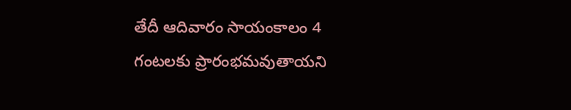తేదీ ఆదివారం సాయంకాలం 4 గంటలకు ప్రారంభమవుతాయని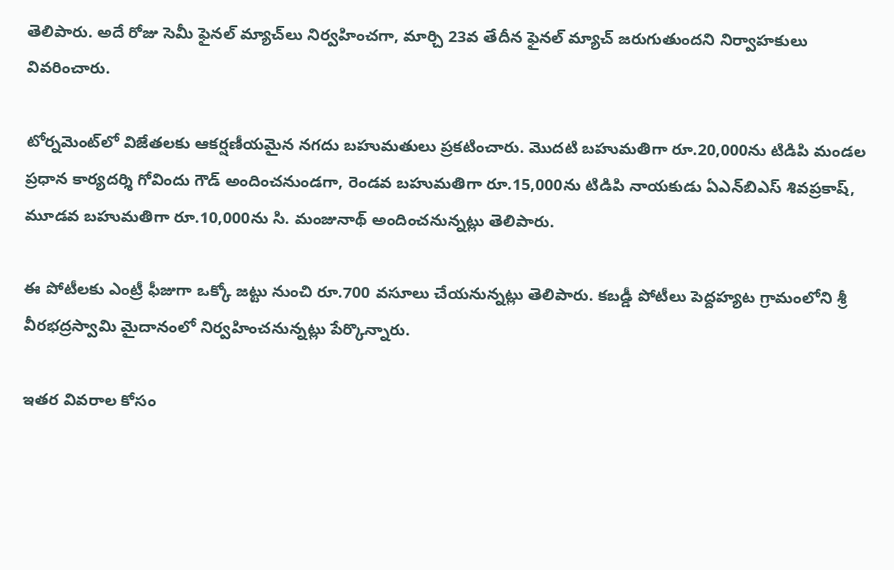తెలిపారు. అదే రోజు సెమీ ఫైనల్ మ్యాచ్‌లు నిర్వహించగా, మార్చి 23వ తేదీన ఫైనల్ మ్యాచ్ జరుగుతుందని నిర్వాహకులు వివరించారు.

టోర్నమెంట్‌లో విజేతలకు ఆకర్షణీయమైన నగదు బహుమతులు ప్రకటించారు. మొదటి బహుమతిగా రూ.20,000ను టిడిపి మండల ప్రధాన కార్యదర్శి గోవిందు గౌడ్ అందించనుండగా, రెండవ బహుమతిగా రూ.15,000ను టిడిపి నాయకుడు ఏఎన్‌బిఎస్ శివప్రకాష్, మూడవ బహుమతిగా రూ.10,000ను సి. మంజునాథ్ అందించనున్నట్లు తెలిపారు.

ఈ పోటీలకు ఎంట్రీ ఫీజుగా ఒక్కో జట్టు నుంచి రూ.700 వసూలు చేయనున్నట్లు తెలిపారు. కబడ్డీ పోటీలు పెద్దహ్యట గ్రామంలోని శ్రీ వీరభద్రస్వామి మైదానంలో నిర్వహించనున్నట్లు పేర్కొన్నారు.

ఇతర వివరాల కోసం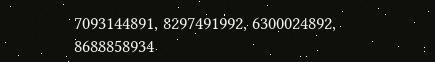7093144891, 8297491992, 6300024892, 8688858934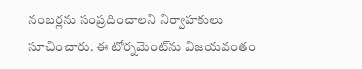నంబర్లను సంప్రదించాలని నిర్వాహకులు సూచించారు. ఈ టోర్నమెంట్‌ను విజయవంతం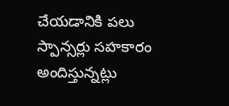చేయడానికి పలు స్పాన్సర్లు సహకారం అందిస్తున్నట్లు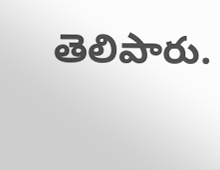తెలిపారు.